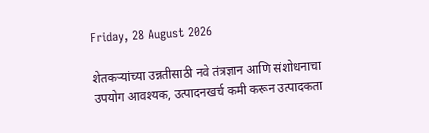Friday, 28 August 2026

शेतकऱ्यांच्या उन्नतीसाठी नवे तंत्रज्ञान आणि संशोधनाचा उपयोग आवश्यक, उत्पादनखर्च कमी करून उत्पादकता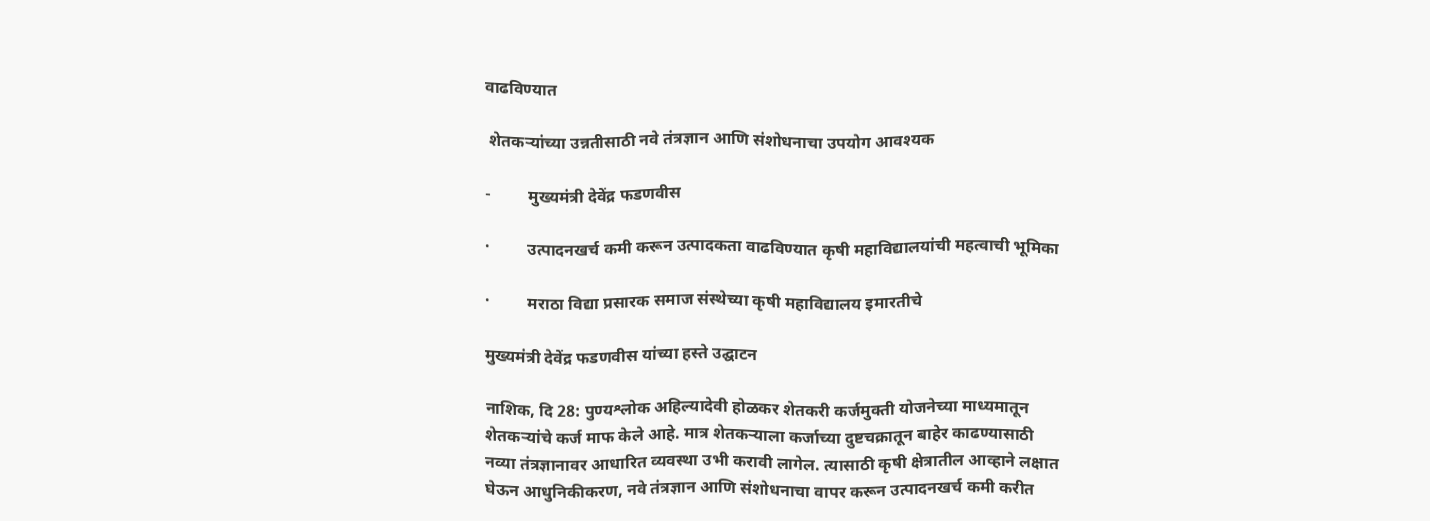वाढविण्यात

 शेतकऱ्यांच्या उन्नतीसाठी नवे तंत्रज्ञान आणि संशोधनाचा उपयोग आवश्यक

-         मुख्यमंत्री देवेंद्र फडणवीस

·         उत्पादनखर्च कमी करून उत्पादकता वाढविण्यात कृषी महाविद्यालयांची महत्वाची भूमिका

·         मराठा विद्या प्रसारक समाज संस्थेच्या कृषी महाविद्यालय इमारतीचे

मुख्यमंत्री देवेंद्र फडणवीस यांच्या हस्ते उद्घाटन

नाशिक, दि 28: पुण्यश्लोक अहिल्यादेवी होळकर शेतकरी कर्जमुक्ती योजनेच्या माध्यमातून शेतकऱ्यांचे कर्ज माफ केले आहे. मात्र शेतकऱ्याला कर्जाच्या दुष्टचक्रातून बाहेर काढण्यासाठी नव्या तंत्रज्ञानावर आधारित व्यवस्था उभी करावी लागेल. त्यासाठी कृषी क्षेत्रातील आव्हाने लक्षात घेऊन आधुनिकीकरण, नवे तंत्रज्ञान आणि संशोधनाचा वापर करून उत्पादनखर्च कमी करीत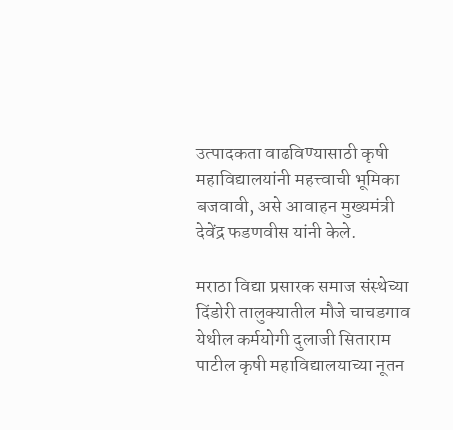उत्पादकता वाढविण्यासाठी कृषी महाविद्यालयांनी महत्त्वाची भूमिका बजवावी, असे आवाहन मुख्यमंत्री देवेंद्र फडणवीस यांनी केले.

मराठा विद्या प्रसारक समाज संस्थेच्या दिंडोरी तालुक्यातील मौजे चाचडगाव येथील कर्मयोगी दुलाजी सिताराम पाटील कृषी महाविद्यालयाच्या नूतन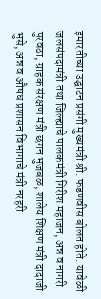इमारतीच्या उद्घाटन प्रसंगी मुख्यमंत्री श्री. फडणवीस बोलत होते. यावेळी जलसंपदामंत्री तथा जिल्ह्याचे पालकमंत्री गिरीश महाजन, अन्न व नागरी पुरवठा, ग्राहक संरक्षण मंत्री छगन भुजबळ, शालेय शिक्षण मंत्री दादाजी भुसे, अन्न व औषध प्रशासन विभागाचे मंत्री नरहरी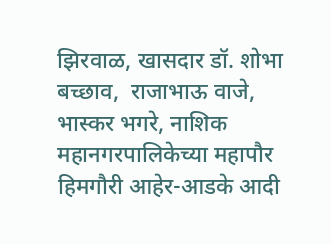झिरवाळ, खासदार डॉ. शोभा बच्छाव,  राजाभाऊ वाजे,  भास्कर भगरे, नाशिक महानगरपालिकेच्या महापौर हिमगौरी आहेर-आडके आदी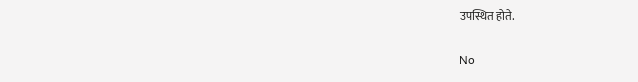उपस्थित होते.

No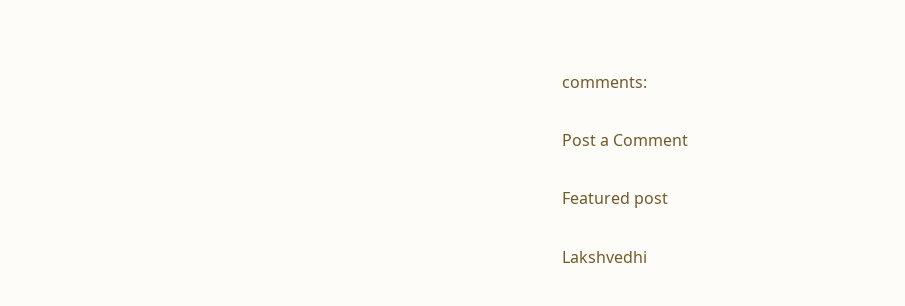comments:

Post a Comment

Featured post

Lakshvedhi